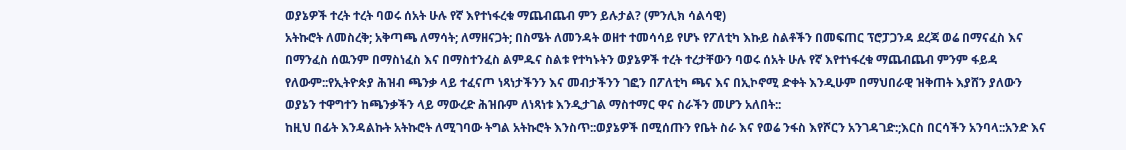ወያኔዎች ተረት ተረት ባወሩ ሰአት ሁሉ የኛ እየተነፋረቁ ማጨብጨብ ምን ይሉታል? (ምንሊክ ሳልሳዊ)
አትኩሮት ለመስረቅ; አቅጣጫ ለማሳት; ለማዘናጋት; በስሜት ለመንዳት ወዘተ ተመሳሳይ የሆኑ የፖለቲካ እኩይ ስልቶችን በመፍጠር ፕሮፓጋንዳ ደረጃ ወሬ በማናፈስ እና በማንፈስ ሰዉንም በማስነፈስ እና በማስተንፈስ ልምዱና ስልቱ የተካኑትን ወያኔዎች ተረት ተረታቸውን ባወሩ ሰአት ሁሉ የኛ እየተነፋረቁ ማጨብጨብ ምንም ፋይዳ የለውም::የኢትዮጵያ ሕዝብ ጫንቃ ላይ ተፈናጦ ነጻነታችንን እና መብታችንን ገፎን በፖለቲካ ጫና እና በኢኮኖሚ ድቀት እንዲሁም በማህበራዊ ዝቅጠት እያሸን ያለውን ወያኔን ተዋግተን ከጫንቃችን ላይ ማውረድ ሕዝቡም ለነጻነቱ እንዲታገል ማስተማር ዋና ስራችን መሆን አለበት::
ከዚህ በፊት እንዳልኩት አትኩሮት ለሚገባው ትግል አትኩሮት እንስጥ::ወያኔዎች በሚሰጡን የቤት ስራ እና የወሬ ንፋስ እየሾርን አንገዳገድ:;እርስ በርሳችን አንባላ::አንድ እና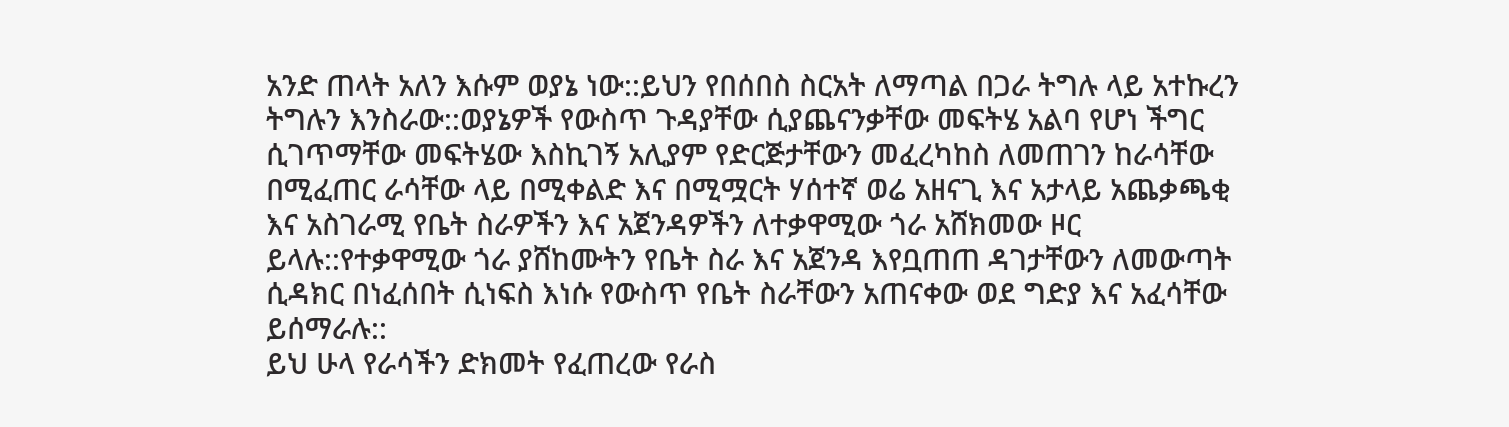አንድ ጠላት አለን እሱም ወያኔ ነው::ይህን የበሰበስ ስርአት ለማጣል በጋራ ትግሉ ላይ አተኩረን ትግሉን እንስራው::ወያኔዎች የውስጥ ጉዳያቸው ሲያጨናንቃቸው መፍትሄ አልባ የሆነ ችግር ሲገጥማቸው መፍትሄው እስኪገኝ አሊያም የድርጅታቸውን መፈረካከስ ለመጠገን ከራሳቸው በሚፈጠር ራሳቸው ላይ በሚቀልድ እና በሚሟርት ሃሰተኛ ወሬ አዘናጊ እና አታላይ አጨቃጫቂ እና አስገራሚ የቤት ስራዎችን እና አጀንዳዎችን ለተቃዋሚው ጎራ አሸክመው ዞር ይላሉ::የተቃዋሚው ጎራ ያሸከሙትን የቤት ስራ እና አጀንዳ እየቧጠጠ ዳገታቸውን ለመውጣት ሲዳክር በነፈሰበት ሲነፍስ እነሱ የውስጥ የቤት ስራቸውን አጠናቀው ወደ ግድያ እና አፈሳቸው ይሰማራሉ::
ይህ ሁላ የራሳችን ድክመት የፈጠረው የራስ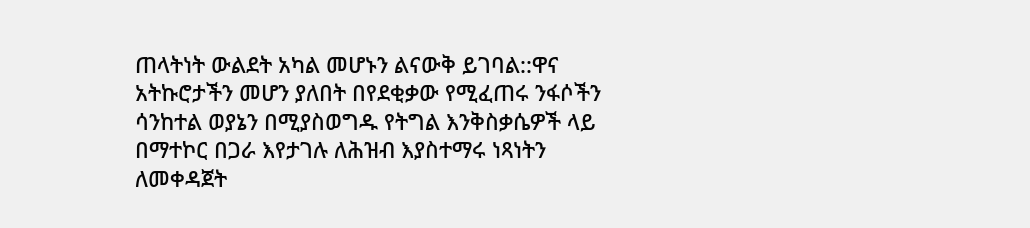ጠላትነት ውልደት አካል መሆኑን ልናውቅ ይገባል::ዋና አትኩሮታችን መሆን ያለበት በየደቂቃው የሚፈጠሩ ንፋሶችን ሳንከተል ወያኔን በሚያስወግዱ የትግል እንቅስቃሴዎች ላይ በማተኮር በጋራ እየታገሉ ለሕዝብ እያስተማሩ ነጻነትን ለመቀዳጀት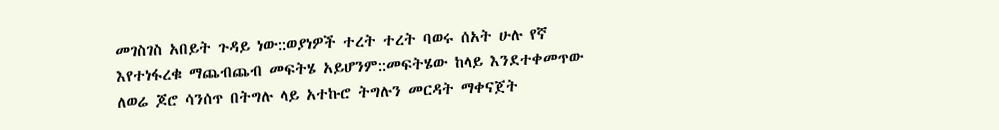መገስገስ አበይት ጉዳይ ነው::ወያነዎች ተረት ተረት ባወሩ ሰአት ሁሉ የኛ እየተነፋረቁ ማጨብጨብ መፍትሄ አይሆንም::መፍትሄው ከላይ እንደተቀመጥው ለወሬ ጆሮ ሳንሰጥ በትግሉ ላይ አተኩሮ ትግሉን መርዳት ማቀናጀት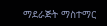ማደራጅት ማስተማር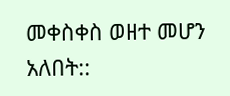መቀስቀስ ወዘተ መሆን አለበት::